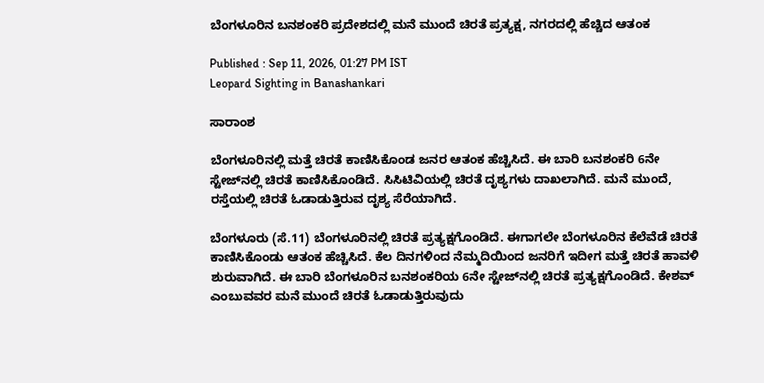ಬೆಂಗಳೂರಿನ ಬನಶಂಕರಿ ಪ್ರದೇಶದಲ್ಲಿ ಮನೆ ಮುಂದೆ ಚಿರತೆ ಪ್ರತ್ಯಕ್ಷ, ನಗರದಲ್ಲಿ ಹೆಚ್ಚಿದ ಆತಂಕ

Published : Sep 11, 2026, 01:27 PM IST
Leopard Sighting in Banashankari

ಸಾರಾಂಶ

ಬೆಂಗಳೂರಿನಲ್ಲಿ ಮತ್ತೆ ಚಿರತೆ ಕಾಣಿಸಿಕೊಂಡ ಜನರ ಆತಂಕ ಹೆಚ್ಚಿಸಿದೆ. ಈ ಬಾರಿ ಬನಶಂಕರಿ 6ನೇ ಸ್ಟೇಜ್‌ನಲ್ಲಿ ಚಿರತೆ ಕಾಣಿಸಿಕೊಂಡಿದೆ. ಸಿಸಿಟಿವಿಯಲ್ಲಿ ಚಿರತೆ ದೃಶ್ಯಗಳು ದಾಖಲಾಗಿದೆ. ಮನೆ ಮುಂದೆ, ರಸ್ತೆಯಲ್ಲಿ ಚಿರತೆ ಓಡಾಡುತ್ತಿರುವ ದೃಶ್ಯ ಸೆರೆಯಾಗಿದೆ.

ಬೆಂಗಳೂರು (ಸೆ.11) ಬೆಂಗಳೂರಿನಲ್ಲಿ ಚಿರತೆ ಪ್ರತ್ಯಕ್ಷಗೊಂಡಿದೆ. ಈಗಾಗಲೇ ಬೆಂಗಳೂರಿನ ಕೆಲೆವೆಡೆ ಚಿರತೆ ಕಾಣಿಸಿಕೊಂಡು ಆತಂಕ ಹೆಚ್ಚಿಸಿದೆ. ಕೆಲ ದಿನಗಳಿಂದ ನೆಮ್ಮದಿಯಿಂದ ಜನರಿಗೆ ಇದೀಗ ಮತ್ತೆ ಚಿರತೆ ಹಾವಳಿ ಶುರುವಾಗಿದೆ. ಈ ಬಾರಿ ಬೆಂಗಳೂರಿನ ಬನಶಂಕರಿಯ 6ನೇ ಸ್ಟೇಜ್‌ನಲ್ಲಿ ಚಿರತೆ ಪ್ರತ್ಯಕ್ಷಗೊಂಡಿದೆ. ಕೇಶವ್ ಎಂಬುವವರ ಮನೆ ಮುಂದೆ ಚಿರತೆ ಓಡಾಡುತ್ತಿರುವುದು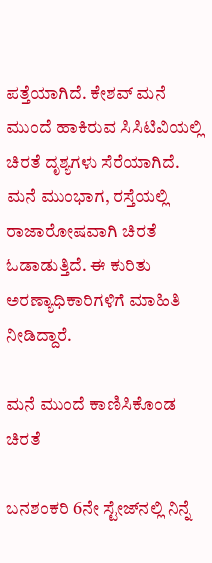ಪತ್ತೆಯಾಗಿದೆ. ಕೇಶವ್ ಮನೆ ಮುಂದೆ ಹಾಕಿರುವ ಸಿಸಿಟಿವಿಯಲ್ಲಿ ಚಿರತೆ ದೃಶ್ಯಗಳು ಸೆರೆಯಾಗಿದೆ. ಮನೆ ಮುಂಭಾಗ, ರಸ್ತೆಯಲ್ಲಿ ರಾಜಾರೋಷವಾಗಿ ಚಿರತೆ ಓಡಾಡುತ್ತಿದೆ. ಈ ಕುರಿತು ಅರಣ್ಯಾಧಿಕಾರಿಗಳಿಗೆ ಮಾಹಿತಿ ನೀಡಿದ್ದಾರೆ.

ಮನೆ ಮುಂದೆ ಕಾಣಿಸಿಕೊಂಡ ಚಿರತೆ

ಬನಶಂಕರಿ 6ನೇ ಸ್ಟೇಜ್‌ನಲ್ಲಿ ನಿನ್ನೆ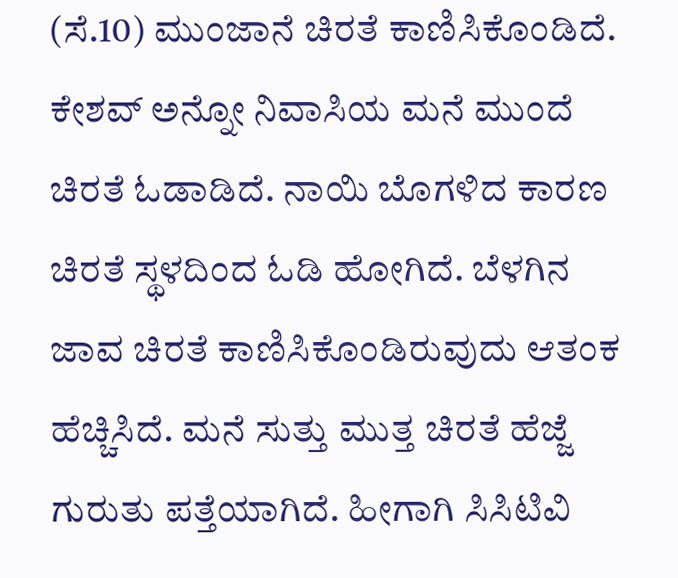(ಸೆ.10) ಮುಂಜಾನೆ ಚಿರತೆ ಕಾಣಿಸಿಕೊಂಡಿದೆ. ಕೇಶವ್ ಅನ್ನೋ ನಿವಾಸಿಯ ಮನೆ ಮುಂದೆ ಚಿರತೆ ಓಡಾಡಿದೆ. ನಾಯಿ ಬೊಗಳಿದ ಕಾರಣ ಚಿರತೆ ಸ್ಥಳದಿಂದ ಓಡಿ ಹೋಗಿದೆ. ಬೆಳಗಿನ ಜಾವ ಚಿರತೆ ಕಾಣಿಸಿಕೊಂಡಿರುವುದು ಆತಂಕ ಹೆಚ್ಚಿಸಿದೆ. ಮನೆ ಸುತ್ತು ಮುತ್ತ ಚಿರತೆ ಹೆಜ್ಜೆ ಗುರುತು ಪತ್ತೆಯಾಗಿದೆ. ಹೀಗಾಗಿ ಸಿಸಿಟಿವಿ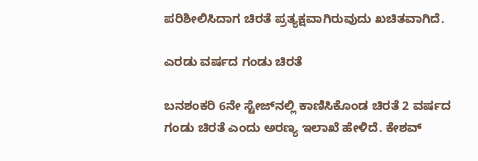ಪರಿಶೀಲಿಸಿದಾಗ ಚಿರತೆ ಪ್ರತ್ಯಕ್ಷವಾಗಿರುವುದು ಖಚಿತವಾಗಿದೆ.

ಎರಡು ವರ್ಷದ ಗಂಡು ಚಿರತೆ

ಬನಶಂಕರಿ 6ನೇ ಸ್ಟೇಜ್‌ನಲ್ಲಿ ಕಾಣಿಸಿಕೊಂಡ ಚಿರತೆ 2 ವರ್ಷದ ಗಂಡು ಚಿರತೆ ಎಂದು ಅರಣ್ಯ ಇಲಾಖೆ ಹೇಳಿದೆ. ಕೇಶವ್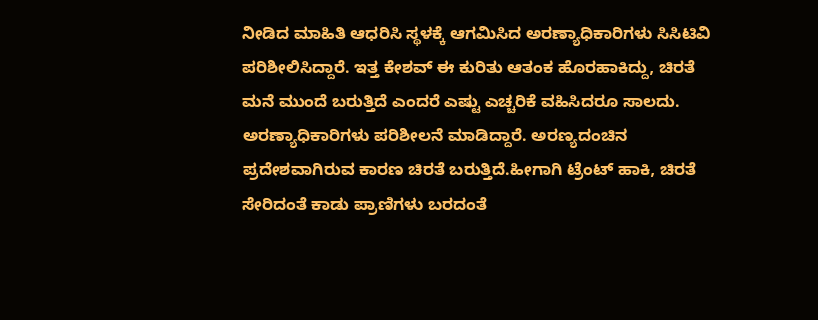ನೀಡಿದ ಮಾಹಿತಿ ಆಧರಿಸಿ ಸ್ಥಳಕ್ಕೆ ಆಗಮಿಸಿದ ಅರಣ್ಯಾಧಿಕಾರಿಗಳು ಸಿಸಿಟಿವಿ ಪರಿಶೀಲಿಸಿದ್ದಾರೆ. ಇತ್ತ ಕೇಶವ್ ಈ ಕುರಿತು ಆತಂಕ ಹೊರಹಾಕಿದ್ದು, ಚಿರತೆ ಮನೆ ಮುಂದೆ ಬರುತ್ತಿದೆ ಎಂದರೆ ಎಷ್ಟು ಎಚ್ಚರಿಕೆ ವಹಿಸಿದರೂ ಸಾಲದು. ಅರಣ್ಯಾಧಿಕಾರಿಗಳು ಪರಿಶೀಲನೆ ಮಾಡಿದ್ದಾರೆ. ಅರಣ್ಯದಂಚಿನ ಪ್ರದೇಶವಾಗಿರುವ ಕಾರಣ ಚಿರತೆ ಬರುತ್ತಿದೆ.ಹೀಗಾಗಿ ಟ್ರೆಂಟ್ ಹಾಕಿ, ಚಿರತೆ ಸೇರಿದಂತೆ ಕಾಡು ಪ್ರಾಣಿಗಳು ಬರದಂತೆ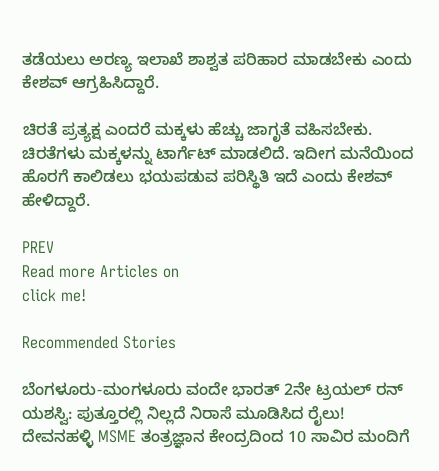ತಡೆಯಲು ಅರಣ್ಯ ಇಲಾಖೆ ಶಾಶ್ವತ ಪರಿಹಾರ ಮಾಡಬೇಕು ಎಂದು ಕೇಶವ್ ಆಗ್ರಹಿಸಿದ್ದಾರೆ.

ಚಿರತೆ ಪ್ರತ್ಯಕ್ಷ ಎಂದರೆ ಮಕ್ಕಳು ಹೆಚ್ಚು ಜಾಗೃತೆ ವಹಿಸಬೇಕು. ಚಿರತೆಗಳು ಮಕ್ಕಳನ್ನು ಟಾರ್ಗೆಟ್ ಮಾಡಲಿದೆ. ಇದೀಗ ಮನೆಯಿಂದ ಹೊರಗೆ ಕಾಲಿಡಲು ಭಯಪಡುವ ಪರಿಸ್ಥಿತಿ ಇದೆ ಎಂದು ಕೇಶವ್ ಹೇಳಿದ್ದಾರೆ.

PREV
Read more Articles on
click me!

Recommended Stories

ಬೆಂಗಳೂರು-ಮಂಗಳೂರು ವಂದೇ ಭಾರತ್ 2ನೇ ಟ್ರಯಲ್ ರನ್ ಯಶಸ್ವಿ: ಪುತ್ತೂರಲ್ಲಿ ನಿಲ್ಲದೆ ನಿರಾಸೆ ಮೂಡಿಸಿದ ರೈಲು!
ದೇವನಹಳ್ಳಿ MSME ತಂತ್ರಜ್ಞಾನ ಕೇಂದ್ರದಿಂದ 10 ಸಾವಿರ ಮಂದಿಗೆ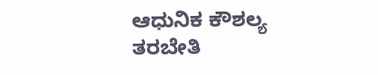ಆಧುನಿಕ ಕೌಶಲ್ಯ ತರಬೇತಿ